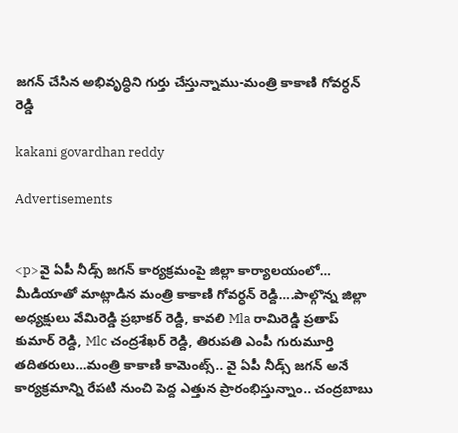జగన్ చేసిన అభివృద్ధిని గుర్తు చేస్తున్నాము-మంత్రి కాకాణి గోవర్ధన్ రెడ్డి

kakani govardhan reddy

Advertisements


<p>వై ఏపీ నీడ్స్ జగన్ కార్యక్రమంపై జిల్లా కార్యాలయంలో… మీడియాతో మాట్లాడిన మంత్రి కాకాణి గోవర్ధన్ రెడ్ది….పాల్గొన్న జిల్లా అధ్యక్షులు వేమిరెడ్డి ప్రభాకర్ రెడ్ది, కావలి Mla రామిరెడ్డి ప్రతాప్ కుమార్ రెడ్ది, Mlc చంద్రశేఖర్ రెడ్ది, తిరుపతి ఎంపీ గురుమూర్తి తదితరులు…మంత్రి కాకాణి కామెంట్స్.. వై ఏపీ నీడ్స్ జగన్ అనే కార్యక్రమాన్ని రేపటి నుంచి పెద్ద ఎత్తున ప్రారంభిస్తున్నాం.. చంద్రబాబు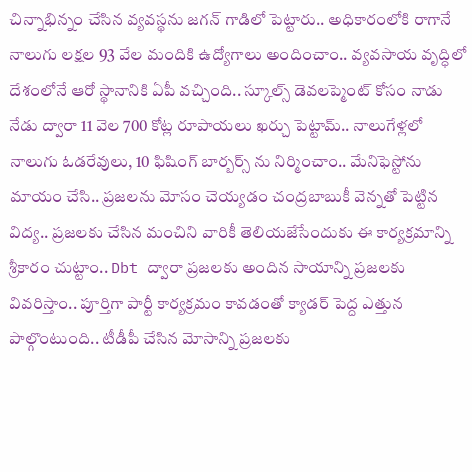చిన్నాభిన్నం చేసిన వ్యవస్థను జగన్ గాడిలో పెట్టారు.. అధికారంలోకి రాగానే నాలుగు లక్షల 93 వేల మందికి ఉద్యోగాలు అందించాం.. వ్యవసాయ వృద్ధిలో దేశంలోనే ఆరో స్థానానికి ఏపీ వచ్చింది.. స్కూల్స్ డెవలప్మెంట్ కోసం నాడు నేడు ద్వారా 11 వెల 700 కోట్ల రూపాయలు ఖర్చు పెట్టామ్.. నాలుగేళ్లలో నాలుగు ఓడరేవులు, 10 ఫిషింగ్ బార్బర్స్ ను నిర్మించాం.. మేనిఫెస్టోను మాయం చేసి.. ప్రజలను మోసం చెయ్యడం చంద్రబాబుకీ వెన్నతో పెట్టిన విద్య.. ప్రజలకు చేసిన మంచిని వారికీ తెలియజేసేందుకు ఈ కార్యక్రమాన్ని శ్రీకారం చుట్టాం.. Dbt ద్వారా ప్రజలకు అందిన సాయాన్ని ప్రజలకు వివరిస్తాం.. పూర్తిగా పార్టీ కార్యక్రమం కావడంతో క్యాడర్ పెద్ద ఎత్తున పాల్గొంటుంది.. టీడీపీ చేసిన మోసాన్ని ప్రజలకు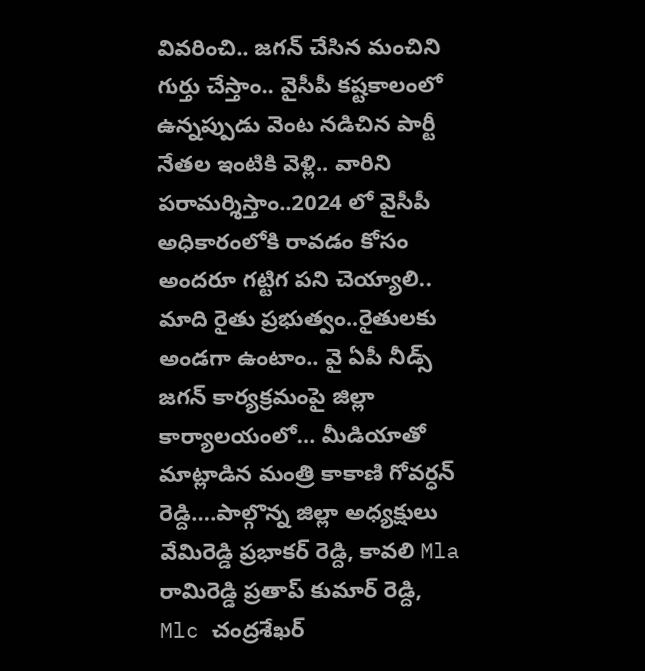వివరించి.. జగన్ చేసిన మంచిని గుర్తు చేస్తాం.. వైసీపీ కష్టకాలంలో ఉన్నప్పుడు వెంట నడిచిన పార్టీ నేతల ఇంటికి వెళ్లి.. వారిని పరామర్శిస్తాం..2024 లో వైసీపీ అధికారంలోకి రావడం కోసం అందరూ గట్టిగ పని చెయ్యాలి.. మాది రైతు ప్రభుత్వం..రైతులకు అండగా ఉంటాం.. వై ఏపీ నీడ్స్ జగన్ కార్యక్రమంపై జిల్లా కార్యాలయంలో… మీడియాతో మాట్లాడిన మంత్రి కాకాణి గోవర్ధన్ రెడ్ది….పాల్గొన్న జిల్లా అధ్యక్షులు వేమిరెడ్డి ప్రభాకర్ రెడ్ది, కావలి Mla రామిరెడ్డి ప్రతాప్ కుమార్ రెడ్ది, Mlc చంద్రశేఖర్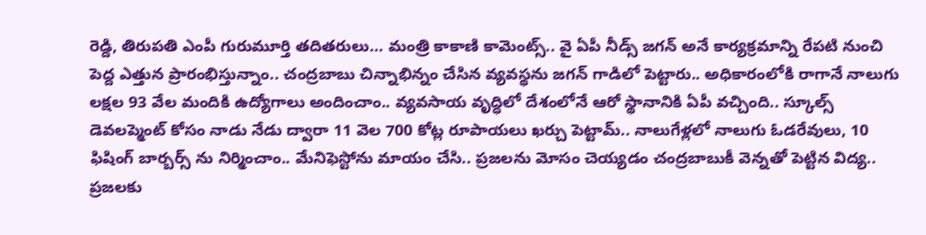రెడ్ది, తిరుపతి ఎంపీ గురుమూర్తి తదితరులు… మంత్రి కాకాణి కామెంట్స్.. వై ఏపీ నీడ్స్ జగన్ అనే కార్యక్రమాన్ని రేపటి నుంచి పెద్ద ఎత్తున ప్రారంభిస్తున్నాం.. చంద్రబాబు చిన్నాభిన్నం చేసిన వ్యవస్థను జగన్ గాడిలో పెట్టారు.. అధికారంలోకి రాగానే నాలుగు లక్షల 93 వేల మందికి ఉద్యోగాలు అందించాం.. వ్యవసాయ వృద్ధిలో దేశంలోనే ఆరో స్థానానికి ఏపీ వచ్చింది.. స్కూల్స్ డెవలప్మెంట్ కోసం నాడు నేడు ద్వారా 11 వెల 700 కోట్ల రూపాయలు ఖర్చు పెట్టామ్.. నాలుగేళ్లలో నాలుగు ఓడరేవులు, 10 ఫిషింగ్ బార్బర్స్ ను నిర్మించాం.. మేనిఫెస్టోను మాయం చేసి.. ప్రజలను మోసం చెయ్యడం చంద్రబాబుకీ వెన్నతో పెట్టిన విద్య.. ప్రజలకు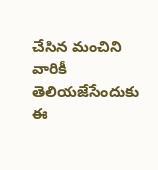చేసిన మంచిని వారికీ తెలియజేసేందుకు ఈ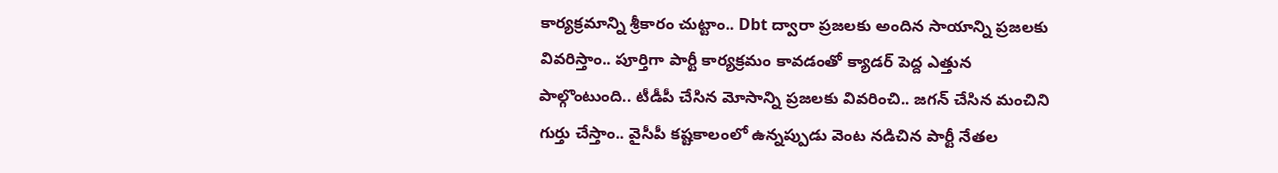కార్యక్రమాన్ని శ్రీకారం చుట్టాం.. Dbt ద్వారా ప్రజలకు అందిన సాయాన్ని ప్రజలకు వివరిస్తాం.. పూర్తిగా పార్టీ కార్యక్రమం కావడంతో క్యాడర్ పెద్ద ఎత్తున పాల్గొంటుంది.. టీడీపీ చేసిన మోసాన్ని ప్రజలకు వివరించి.. జగన్ చేసిన మంచిని గుర్తు చేస్తాం.. వైసీపీ కష్టకాలంలో ఉన్నప్పుడు వెంట నడిచిన పార్టీ నేతల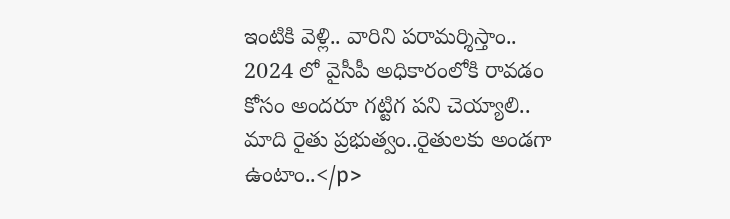ఇంటికి వెళ్లి.. వారిని పరామర్శిస్తాం.. 2024 లో వైసీపీ అధికారంలోకి రావడం కోసం అందరూ గట్టిగ పని చెయ్యాలి.. మాది రైతు ప్రభుత్వం..రైతులకు అండగా ఉంటాం..</p>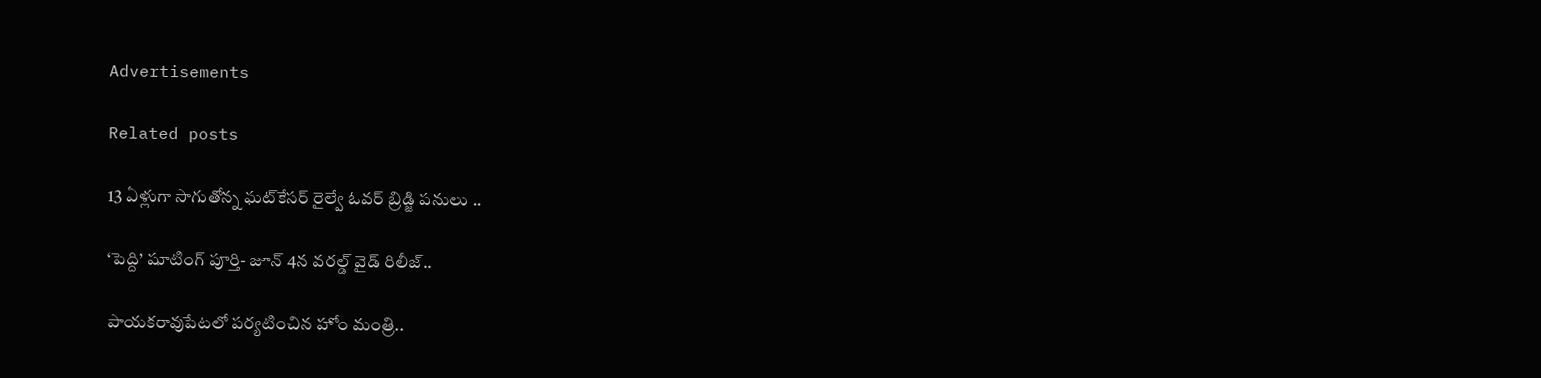Advertisements

Related posts

13 ఏళ్లుగా సాగుతోన్న ఘట్‌కేసర్ రైల్వే ఓవర్ బ్రిడ్జి పనులు ..

‘పెద్ది’ షూటింగ్ పూర్తి- జూన్ 4న వరల్డ్ వైడ్ రిలీజ్..

పాయకరావుపేటలో పర్యటించిన హోం మంత్రి..